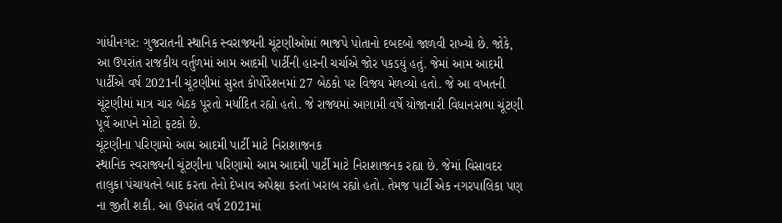ગાંધીનગર: ગુજરાતની સ્થાનિક સ્વરાજ્યની ચૂંટણીઓમાં ભાજપે પોતાનો દબદબો જાળવી રાખ્યો છે. જોકે, આ ઉપરાંત રાજકીય વર્તુળમાં આમ આદમી પાર્ટીની હારની ચર્ચાએ જોર પકડયું હતું. જેમાં આમ આદમી પાર્ટીએ વર્ષ 2021ની ચૂંટણીમાં સુરત કોર્પોરેશનમાં 27 બેઠકો પર વિજય મેળવ્યો હતો. જે આ વખતની ચૂંટણીમાં માત્ર ચાર બેઠક પૂરતો મર્યાદિત રહ્યો હતો. જે રાજ્યમાં આગામી વર્ષે યોજાનારી વિધાનસભા ચૂંટણી પૂર્વે આપને મોટો ફટકો છે.
ચૂંટણીના પરિણામો આમ આદમી પાર્ટી માટે નિરાશાજનક
સ્થાનિક સ્વરાજ્યની ચૂંટણીના પરિણામો આમ આદમી પાર્ટી માટે નિરાશાજનક રહ્યા છે. જેમાં વિસાવદર તાલુકા પંચાયતને બાદ કરતા તેનો દેખાવ અપેક્ષા કરતાં ખરાબ રહ્યો હતો. તેમજ પાર્ટી એક નગરપાલિકા પણ ના જીતી શકી. આ ઉપરાંત વર્ષ 2021માં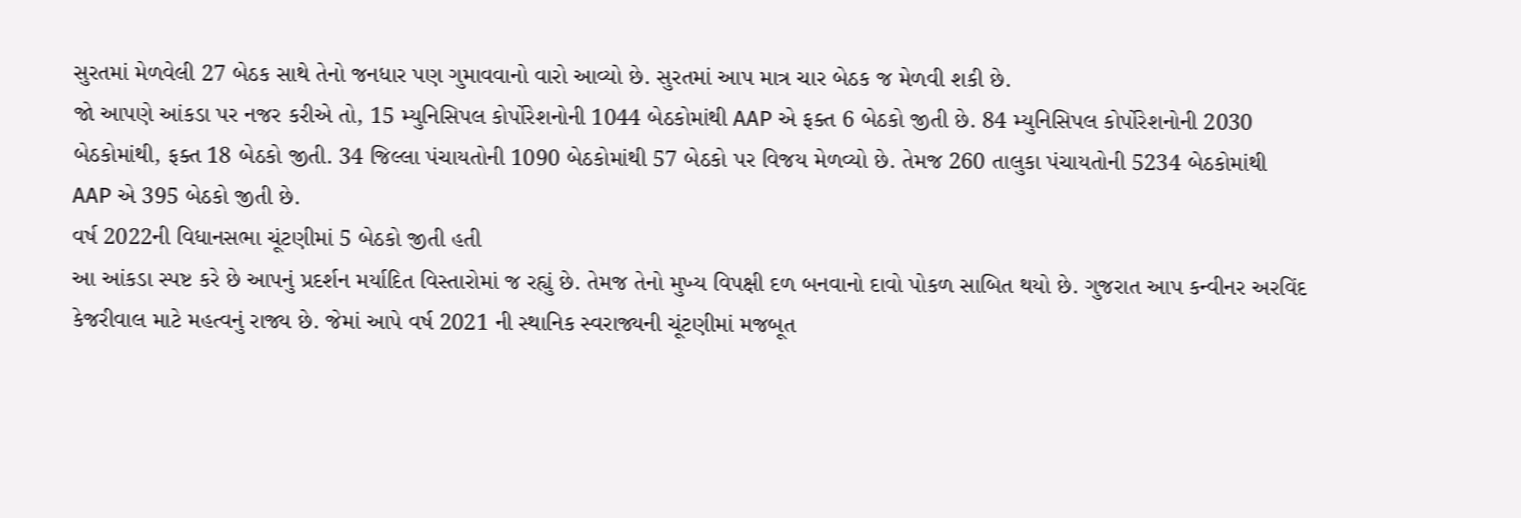સુરતમાં મેળવેલી 27 બેઠક સાથે તેનો જનધાર પણ ગુમાવવાનો વારો આવ્યો છે. સુરતમાં આપ માત્ર ચાર બેઠક જ મેળવી શકી છે.
જો આપણે આંકડા પર નજર કરીએ તો, 15 મ્યુનિસિપલ કોર્પોરેશનોની 1044 બેઠકોમાંથી AAP એ ફક્ત 6 બેઠકો જીતી છે. 84 મ્યુનિસિપલ કોર્પોરેશનોની 2030 બેઠકોમાંથી, ફક્ત 18 બેઠકો જીતી. 34 જિલ્લા પંચાયતોની 1090 બેઠકોમાંથી 57 બેઠકો પર વિજય મેળવ્યો છે. તેમજ 260 તાલુકા પંચાયતોની 5234 બેઠકોમાંથી AAP એ 395 બેઠકો જીતી છે.
વર્ષ 2022ની વિધાનસભા ચૂંટણીમાં 5 બેઠકો જીતી હતી
આ આંકડા સ્પષ્ટ કરે છે આપનું પ્રદર્શન મર્યાદિત વિસ્તારોમાં જ રહ્યું છે. તેમજ તેનો મુખ્ય વિપક્ષી દળ બનવાનો દાવો પોકળ સાબિત થયો છે. ગુજરાત આપ કન્વીનર અરવિંદ કેજરીવાલ માટે મહત્વનું રાજ્ય છે. જેમાં આપે વર્ષ 2021 ની સ્થાનિક સ્વરાજ્યની ચૂંટણીમાં મજબૂત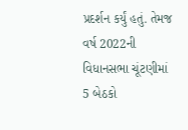પ્રદર્શન કર્યું હતું. તેમજ વર્ષ 2022ની વિધાનસભા ચૂંટણીમાં 5 બેઠકો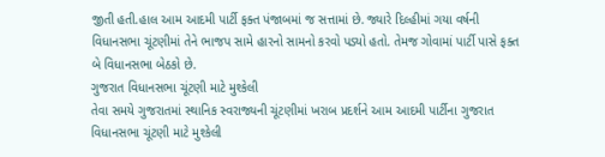જીતી હતી.હાલ આમ આદમી પાર્ટી ફક્ત પંજાબમાં જ સત્તામાં છે. જ્યારે દિલ્હીમાં ગયા વર્ષની વિધાનસભા ચૂંટણીમાં તેને ભાજપ સામે હારનો સામનો કરવો પડ્યો હતો. તેમજ ગોવામાં પાર્ટી પાસે ફક્ત બે વિધાનસભા બેઠકો છે.
ગુજરાત વિધાનસભા ચૂંટણી માટે મુશ્કેલી
તેવા સમયે ગુજરાતમાં સ્થાનિક સ્વરાજ્યની ચૂંટણીમાં ખરાબ પ્રદર્શને આમ આદમી પાર્ટીના ગુજરાત વિધાનસભા ચૂંટણી માટે મુશ્કેલી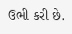ઉભી કરી છે.